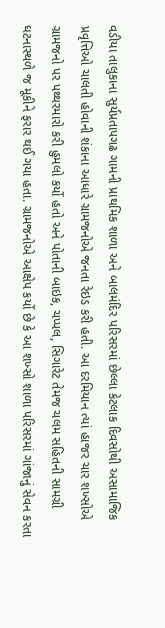વડીયા તાલુકાના સુર્યપ્રતાપગઢ ગામની પ્રાથમિક શાળા અને બાલમંદિર પરિસરમાં છેલ્લા કેટલાક દિવસોથી અસામાજિક પ્રવૃત્તિઓ ચાલતી હોવાની શંકાના આધારે ગ્રામજનોએ જનતા રેઇડ કરી હતી. આ દરમિયાન ત્યાં હાજર ચાર શખ્સોએ ગ્રામજનો પર પથ્થરમારો કરી હુમલો કર્યો હતો અને પોતાની બાઇક, ચપ્પલ, સિગારેટ તેમજ ચલમ સહિતની સામગ્રી ઘટનાસ્થળે જ મૂકીને ફરાર થઈ ગયા હતા. ગ્રામજનોએ આક્ષેપ કર્યો છે કે આ શખ્સો શાળા પરિસરમાં ગાંજાનું સેવન કરતા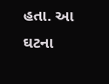હતા. આ ઘટના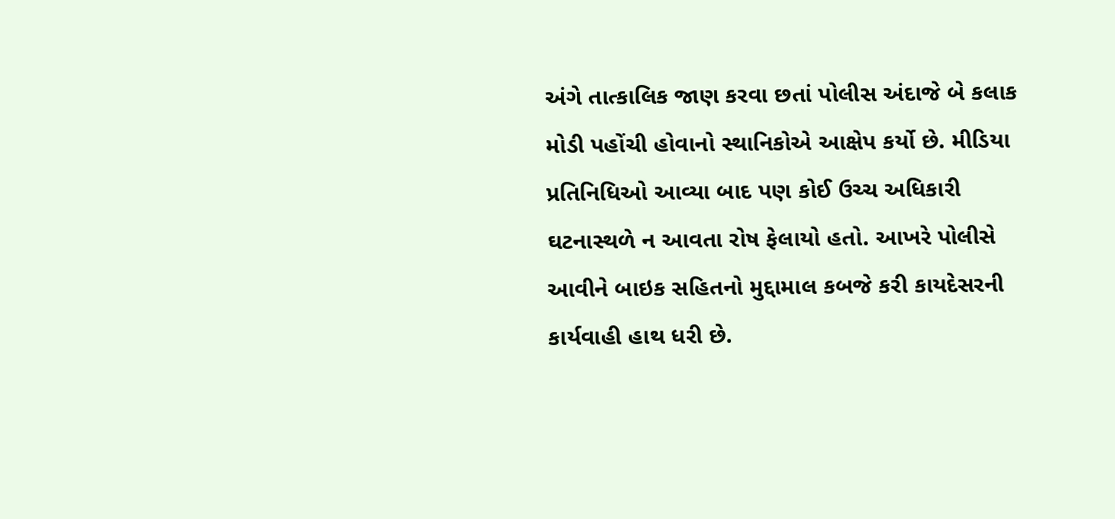અંગે તાત્કાલિક જાણ કરવા છતાં પોલીસ અંદાજે બે કલાક મોડી પહોંચી હોવાનો સ્થાનિકોએ આક્ષેપ કર્યો છે. મીડિયા પ્રતિનિધિઓ આવ્યા બાદ પણ કોઈ ઉચ્ચ અધિકારી ઘટનાસ્થળે ન આવતા રોષ ફેલાયો હતો. આખરે પોલીસે આવીને બાઇક સહિતનો મુદ્દામાલ કબજે કરી કાયદેસરની કાર્યવાહી હાથ ધરી છે.